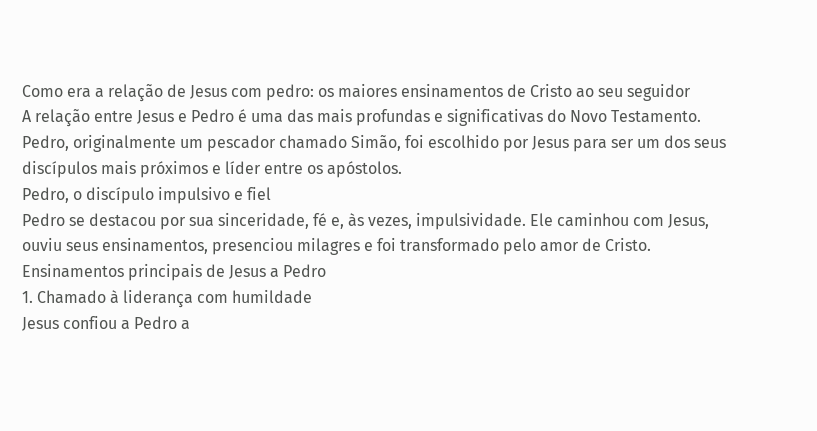Como era a relação de Jesus com pedro: os maiores ensinamentos de Cristo ao seu seguidor
A relação entre Jesus e Pedro é uma das mais profundas e significativas do Novo Testamento. Pedro, originalmente um pescador chamado Simão, foi escolhido por Jesus para ser um dos seus discípulos mais próximos e líder entre os apóstolos.
Pedro, o discípulo impulsivo e fiel
Pedro se destacou por sua sinceridade, fé e, às vezes, impulsividade. Ele caminhou com Jesus, ouviu seus ensinamentos, presenciou milagres e foi transformado pelo amor de Cristo.
Ensinamentos principais de Jesus a Pedro
1. Chamado à liderança com humildade
Jesus confiou a Pedro a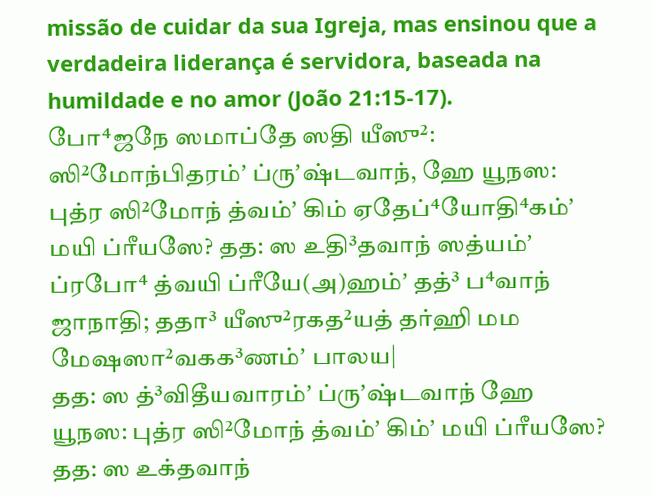missão de cuidar da sua Igreja, mas ensinou que a verdadeira liderança é servidora, baseada na humildade e no amor (João 21:15-17).
போ⁴ஜநே ஸமாப்தே ஸதி யீஸு²: ஸி²மோந்பிதரம்ʼ ப்ருʼஷ்டவாந், ஹே யூநஸ: புத்ர ஸி²மோந் த்வம்ʼ கிம் ஏதேப்⁴யோதி⁴கம்ʼ மயி ப்ரீயஸே? தத: ஸ உதி³தவாந் ஸத்யம்ʼ ப்ரபோ⁴ த்வயி ப்ரீயே(அ)ஹம்ʼ தத்³ ப⁴வாந் ஜாநாதி; ததா³ யீஸு²ரகத²யத் தர்ஹி மம மேஷஸா²வகக³ணம்ʼ பாலய|
தத: ஸ த்³விதீயவாரம்ʼ ப்ருʼஷ்டவாந் ஹே யூநஸ: புத்ர ஸி²மோந் த்வம்ʼ கிம்ʼ மயி ப்ரீயஸே? தத: ஸ உக்தவாந்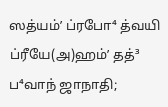ஸத்யம்ʼ ப்ரபோ⁴ த்வயி ப்ரீயே(அ)ஹம்ʼ தத்³ ப⁴வாந் ஜாநாதி;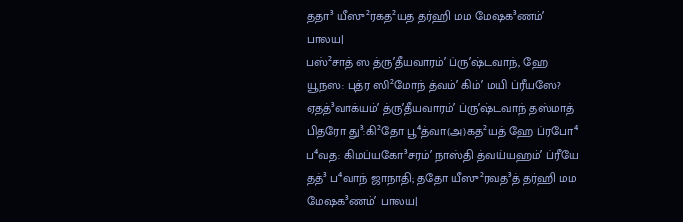ததா³ யீஸு²ரகத²யத தர்ஹி மம மேஷக³ணம்ʼ பாலய|
பஸ்²சாத் ஸ த்ருʼதீயவாரம்ʼ ப்ருʼஷ்டவாந், ஹே யூநஸ: புத்ர ஸி²மோந் த்வம்ʼ கிம்ʼ மயி ப்ரீயஸே? ஏதத்³வாக்யம்ʼ த்ருʼதீயவாரம்ʼ ப்ருʼஷ்டவாந் தஸ்மாத் பிதரோ து³:கி²தோ பூ⁴த்வா(அ)கத²யத் ஹே ப்ரபோ⁴ ப⁴வத: கிமப்யகோ³சரம்ʼ நாஸ்தி த்வய்யஹம்ʼ ப்ரீயே தத்³ ப⁴வாந் ஜாநாதி; ததோ யீஸு²ரவத³த் தர்ஹி மம மேஷக³ணம்ʼ பாலய|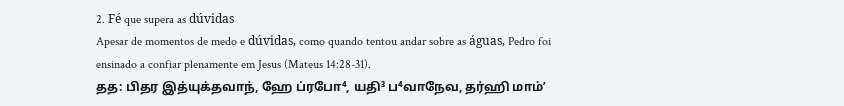2. Fé que supera as dúvidas
Apesar de momentos de medo e dúvidas, como quando tentou andar sobre as águas, Pedro foi ensinado a confiar plenamente em Jesus (Mateus 14:28-31).
தத: பிதர இத்யுக்தவாந், ஹே ப்ரபோ⁴, யதி³ ப⁴வாநேவ, தர்ஹி மாம்ʼ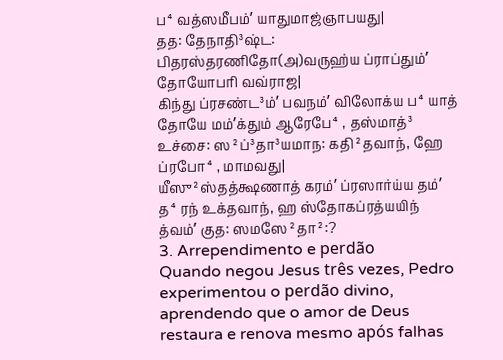ப⁴வத்ஸமீபம்ʼ யாதுமாஜ்ஞாபயது|
தத: தேநாதி³ஷ்ட: பிதரஸ்தரணிதோ(அ)வருஹ்ய ப்ராப்தும்ʼ தோயோபரி வவ்ராஜ|
கிந்து ப்ரசண்ட³ம்ʼ பவநம்ʼ விலோக்ய ப⁴யாத் தோயே மம்ʼக்தும் ஆரேபே⁴, தஸ்மாத்³ உச்சை: ஸ²ப்³தா³யமாந: கதி²தவாந், ஹே ப்ரபோ⁴, மாமவது|
யீஸு²ஸ்தத்க்ஷணாத் கரம்ʼ ப்ரஸார்ய்ய தம்ʼ த⁴ரந் உக்தவாந், ஹ ஸ்தோகப்ரத்யயிந் த்வம்ʼ குத: ஸமஸே²தா²:?
3. Arrependimento e perdão
Quando negou Jesus três vezes, Pedro experimentou o perdão divino, aprendendo que o amor de Deus restaura e renova mesmo após falhas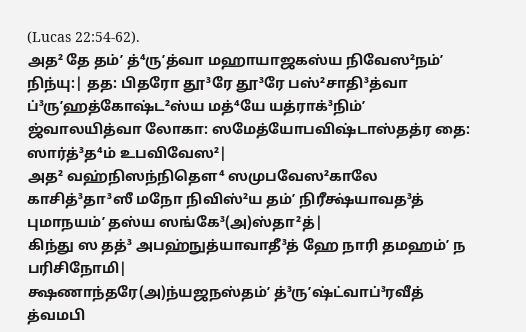(Lucas 22:54-62).
அத² தே தம்ʼ த்⁴ருʼத்வா மஹாயாஜகஸ்ய நிவேஸ²நம்ʼ நிந்யு:| தத: பிதரோ தூ³ரே தூ³ரே பஸ்²சாதி³த்வா
ப்³ருʼஹத்கோஷ்ட²ஸ்ய மத்⁴யே யத்ராக்³நிம்ʼ ஜ்வாலயித்வா லோகா: ஸமேத்யோபவிஷ்டாஸ்தத்ர தை: ஸார்த்³த⁴ம் உபவிவேஸ²|
அத² வஹ்நிஸந்நிதௌ⁴ ஸமுபவேஸ²காலே காசித்³தா³ஸீ மநோ நிவிஸ்²ய தம்ʼ நிரீக்ஷ்யாவத³த் புமாநயம்ʼ தஸ்ய ஸங்கே³(அ)ஸ்தா²த்|
கிந்து ஸ தத்³ அபஹ்நுத்யாவாதீ³த் ஹே நாரி தமஹம்ʼ ந பரிசிநோமி|
க்ஷணாந்தரே(அ)ந்யஜநஸ்தம்ʼ த்³ருʼஷ்ட்வாப்³ரவீத் த்வமபி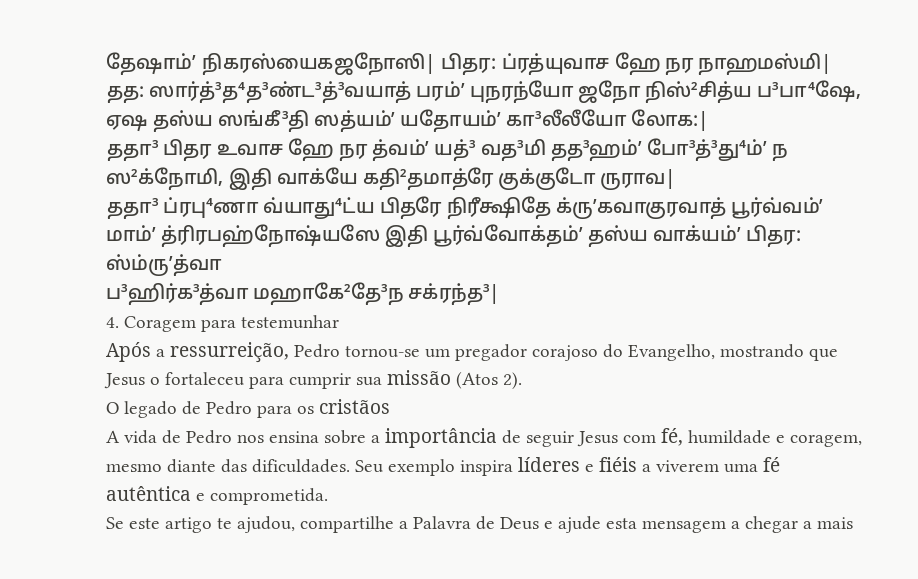தேஷாம்ʼ நிகரஸ்யைகஜநோஸி| பிதர: ப்ரத்யுவாச ஹே நர நாஹமஸ்மி|
தத: ஸார்த்³த⁴த³ண்ட³த்³வயாத் பரம்ʼ புநரந்யோ ஜநோ நிஸ்²சித்ய ப³பா⁴ஷே, ஏஷ தஸ்ய ஸங்கீ³தி ஸத்யம்ʼ யதோயம்ʼ கா³லீலீயோ லோக:|
ததா³ பிதர உவாச ஹே நர த்வம்ʼ யத்³ வத³மி தத³ஹம்ʼ போ³த்³து⁴ம்ʼ ந ஸ²க்நோமி, இதி வாக்யே கதி²தமாத்ரே குக்குடோ ருராவ|
ததா³ ப்ரபு⁴ணா வ்யாது⁴ட்ய பிதரே நிரீக்ஷிதே க்ருʼகவாகுரவாத் பூர்வ்வம்ʼ மாம்ʼ த்ரிரபஹ்நோஷ்யஸே இதி பூர்வ்வோக்தம்ʼ தஸ்ய வாக்யம்ʼ பிதர: ஸ்ம்ருʼத்வா
ப³ஹிர்க³த்வா மஹாகே²தே³ந சக்ரந்த³|
4. Coragem para testemunhar
Após a ressurreição, Pedro tornou-se um pregador corajoso do Evangelho, mostrando que Jesus o fortaleceu para cumprir sua missão (Atos 2).
O legado de Pedro para os cristãos
A vida de Pedro nos ensina sobre a importância de seguir Jesus com fé, humildade e coragem, mesmo diante das dificuldades. Seu exemplo inspira líderes e fiéis a viverem uma fé autêntica e comprometida.
Se este artigo te ajudou, compartilhe a Palavra de Deus e ajude esta mensagem a chegar a mais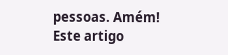pessoas. Amém!
Este artigo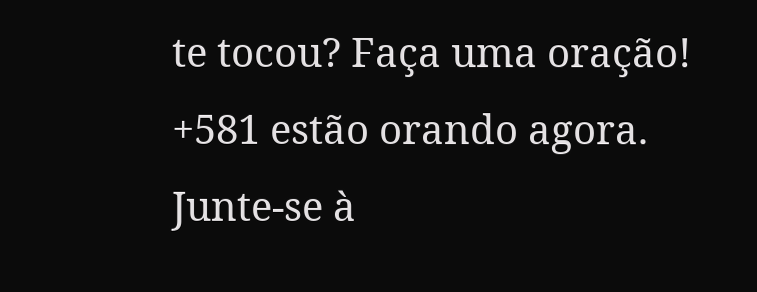te tocou? Faça uma oração!
+581 estão orando agora.
Junte-se à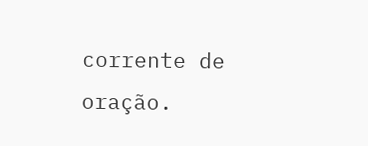corrente de oração.